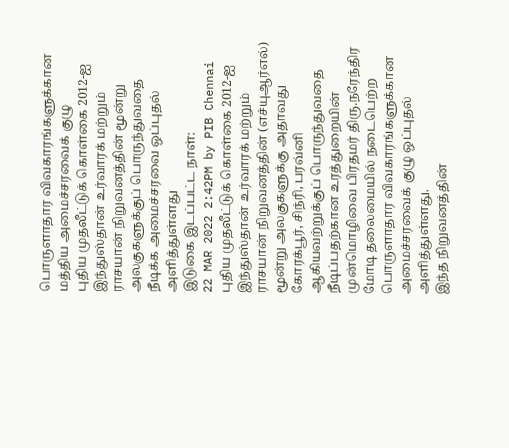பொருளாதார விவகாரங்களுக்கான மத்திய அமைச்சரவைக் குழு
புதிய முதலீட்டுக் கொள்கை 2012-ஐ இந்துஸ்தான் உர்வாரக் மற்றும் ராசயான் நிறுவனத்தின் மூன்று அலகுகளுக்குப் பொருந்துவதை நீடிக்க அமைச்சரவை ஒப்புதல் அளித்துள்ளது
இடுகை இடப்பட்ட நாள்:
22 MAR 2022 2:42PM by PIB Chennai
புதிய முதலீட்டுக் கொள்கை 2012-ஐ இந்துஸ்தான் உர்வாரக் மற்றும் ராசயான் நிறுவனத்தின் (எச்யுஆர்எல்) மூன்று அலகுகளுக்கு அதாவது கோரக்பூர், சிந்ரி, பரவ்னி ஆகியவற்றுக்குப் பொருந்துவதை நீடிப்பதற்கான உரத்துறையின் முன்மொழிவை பிரதமர் திரு.நரேந்திர மோடி தலைமையில் நடைபெற்ற பொருளாதார விவகாரங்களுக்கான அமைச்சரவைக் குழு ஒப்புதல் அளித்துள்ளது.
இந்த நிறுவனத்தின்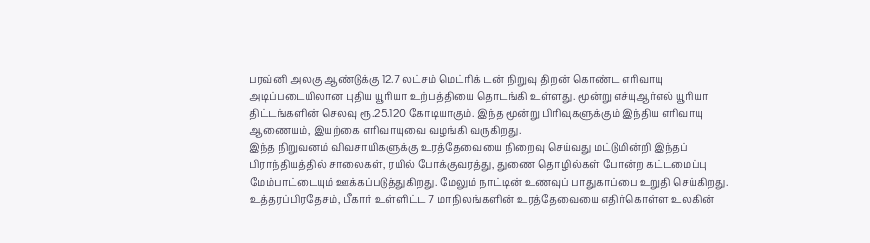பரவ்னி அலகு ஆண்டுக்கு 12.7 லட்சம் மெட்ரிக் டன் நிறுவு திறன் கொண்ட எரிவாயு அடிப்படையிலான புதிய யூரியா உற்பத்தியை தொடங்கி உள்ளது. மூன்று எச்யுஆர்எல் யூரியா திட்டங்களின் செலவு ரூ.25.120 கோடியாகும். இந்த மூன்று பிரிவுகளுக்கும் இந்திய எரிவாயு ஆணையம், இயற்கை எரிவாயுவை வழங்கி வருகிறது.
இந்த நிறுவனம் விவசாயிகளுக்கு உரத்தேவையை நிறைவு செய்வது மட்டுமின்றி இந்தப் பிராந்தியத்தில் சாலைகள், ரயில் போக்குவரத்து, துணை தொழில்கள் போன்ற கட்டமைப்பு மேம்பாட்டையும் ஊக்கப்படுத்துகிறது. மேலும் நாட்டின் உணவுப் பாதுகாப்பை உறுதி செய்கிறது. உத்தரப்பிரதேசம், பீகார் உள்ளிட்ட 7 மாநிலங்களின் உரத்தேவையை எதிர்கொள்ள உலகின்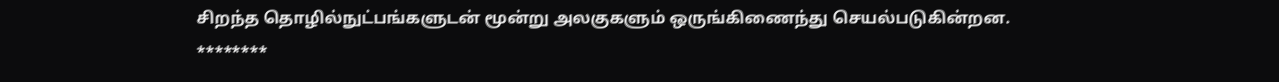சிறந்த தொழில்நுட்பங்களுடன் மூன்று அலகுகளும் ஒருங்கிணைந்து செயல்படுகின்றன.
********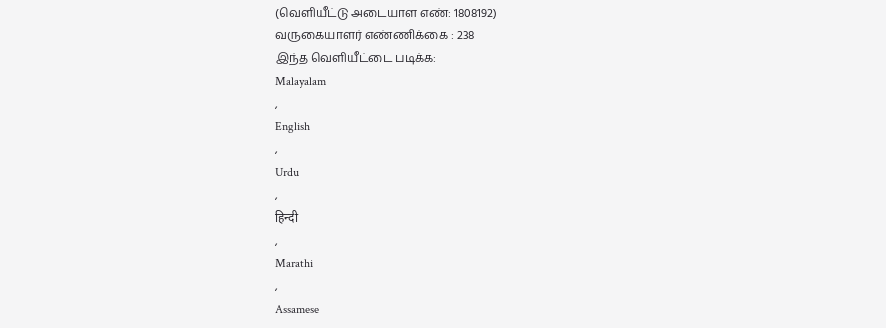(வெளியீட்டு அடையாள எண்: 1808192)
வருகையாளர் எண்ணிக்கை : 238
இந்த வெளியீட்டை படிக்க:
Malayalam
,
English
,
Urdu
,
हिन्दी
,
Marathi
,
Assamese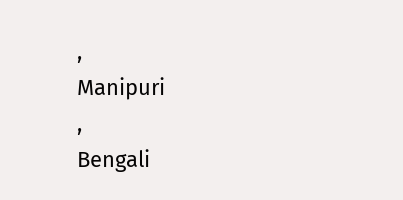,
Manipuri
,
Bengali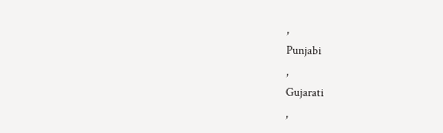,
Punjabi
,
Gujarati
,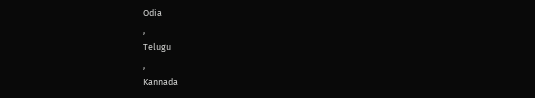Odia
,
Telugu
,
Kannada